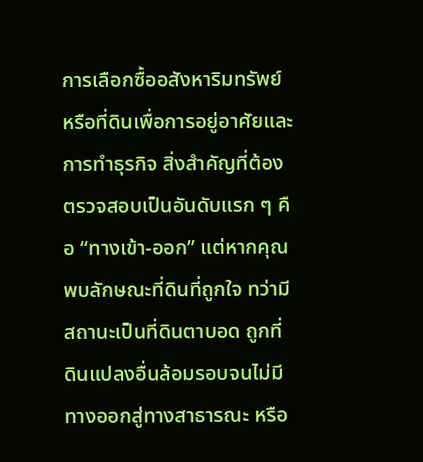การเลือกซื้ออสังหาริมทรัพย์หรือที่ดินเพื่อการอยู่อาศัยและการทำธุรกิจ สิ่งสำคัญที่ต้องตรวจสอบเป็นอันดับแรก ๆ คือ “ทางเข้า-ออก” แต่หากคุณพบลักษณะที่ดินที่ถูกใจ ทว่ามีสถานะเป็นที่ดินตาบอด ถูกที่ดินแปลงอื่นล้อมรอบจนไม่มีทางออกสู่ทางสาธารณะ หรือ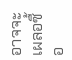อาจจะเผลอซื้อ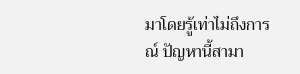มาโดยรู้เท่าไม่ถึงการณ์ ปัญหานี้สามา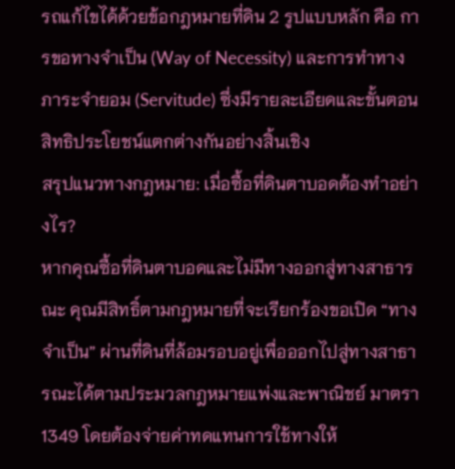รถแก้ไขได้ด้วยข้อกฎหมายที่ดิน 2 รูปแบบหลัก คือ การขอทางจำเป็น (Way of Necessity) และการทำทางภาระจำยอม (Servitude) ซึ่งมีรายละเอียดและขั้นตอนสิทธิประโยชน์แตกต่างกันอย่างสิ้นเชิง
สรุปแนวทางกฎหมาย: เมื่อซื้อที่ดินตาบอดต้องทำอย่างไร?
หากคุณซื้อที่ดินตาบอดและไม่มีทางออกสู่ทางสาธารณะ คุณมีสิทธิ์ตามกฎหมายที่จะเรียกร้องขอเปิด “ทางจำเป็น” ผ่านที่ดินที่ล้อมรอบอยู่เพื่อออกไปสู่ทางสาธารณะได้ตามประมวลกฎหมายแพ่งและพาณิชย์ มาตรา 1349 โดยต้องจ่ายค่าทดแทนการใช้ทางให้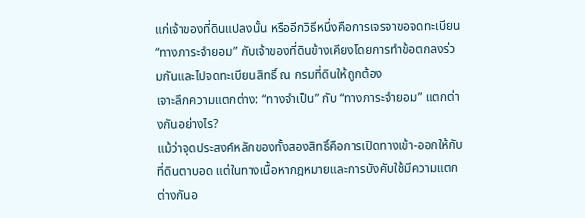แก่เจ้าของที่ดินแปลงนั้น หรืออีกวิธีหนึ่งคือการเจรจาขอจดทะเบียน “ทางภาระจำยอม” กับเจ้าของที่ดินข้างเคียงโดยการทำข้อตกลงร่วมกันและไปจดทะเบียนสิทธิ์ ณ กรมที่ดินให้ถูกต้อง
เจาะลึกความแตกต่าง: “ทางจำเป็น” กับ “ทางภาระจำยอม” แตกต่างกันอย่างไร?
แม้ว่าจุดประสงค์หลักของทั้งสองสิทธิ์คือการเปิดทางเข้า-ออกให้กับที่ดินตาบอด แต่ในทางเนื้อหากฎหมายและการบังคับใช้มีความแตกต่างกันอ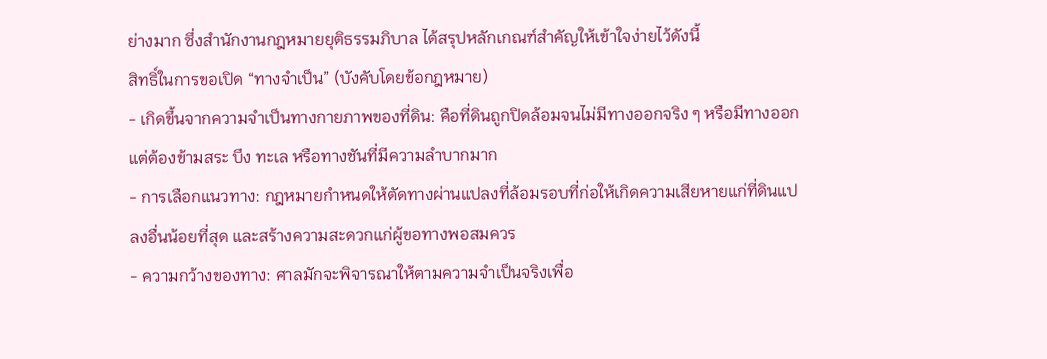ย่างมาก ซึ่งสำนักงานกฎหมายยุติธรรมภิบาล ได้สรุปหลักเกณฑ์สำคัญให้เข้าใจง่ายไว้ดังนี้
สิทธิ์ในการขอเปิด “ทางจำเป็น” (บังคับโดยข้อกฎหมาย)
- เกิดขึ้นจากความจำเป็นทางกายภาพของที่ดิน: คือที่ดินถูกปิดล้อมจนไม่มีทางออกจริง ๆ หรือมีทางออกแต่ต้องข้ามสระ บึง ทะเล หรือทางชันที่มีความลำบากมาก
- การเลือกแนวทาง: กฎหมายกำหนดให้ตัดทางผ่านแปลงที่ล้อมรอบที่ก่อให้เกิดความเสียหายแก่ที่ดินแปลงอื่นน้อยที่สุด และสร้างความสะดวกแก่ผู้ขอทางพอสมควร
- ความกว้างของทาง: ศาลมักจะพิจารณาให้ตามความจำเป็นจริงเพื่อ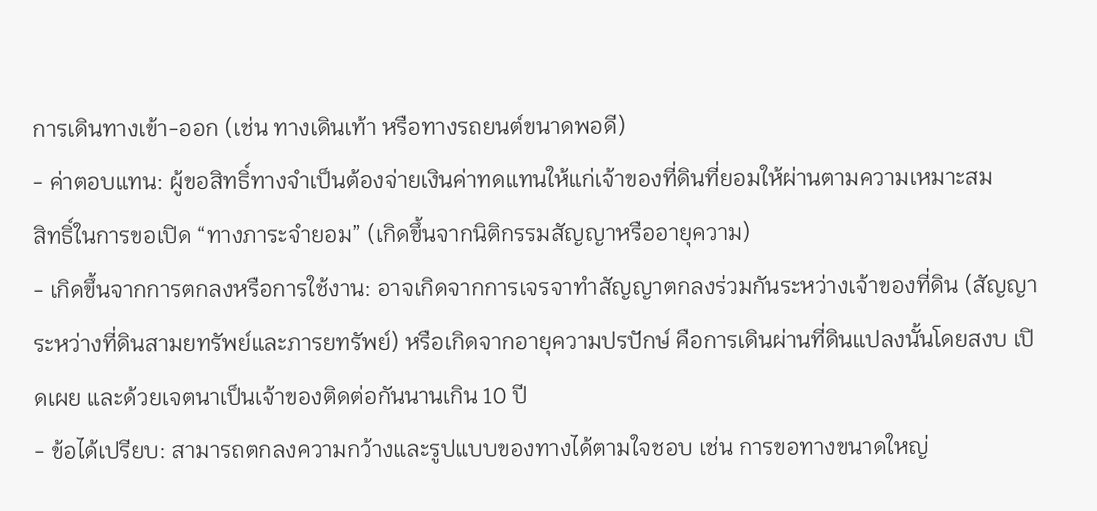การเดินทางเข้า-ออก (เช่น ทางเดินเท้า หรือทางรถยนต์ขนาดพอดี)
- ค่าตอบแทน: ผู้ขอสิทธิ์ทางจำเป็นต้องจ่ายเงินค่าทดแทนให้แก่เจ้าของที่ดินที่ยอมให้ผ่านตามความเหมาะสม
สิทธิ์ในการขอเปิด “ทางภาระจำยอม” (เกิดขึ้นจากนิติกรรมสัญญาหรืออายุความ)
- เกิดขึ้นจากการตกลงหรือการใช้งาน: อาจเกิดจากการเจรจาทำสัญญาตกลงร่วมกันระหว่างเจ้าของที่ดิน (สัญญาระหว่างที่ดินสามยทรัพย์และภารยทรัพย์) หรือเกิดจากอายุความปรปักษ์ คือการเดินผ่านที่ดินแปลงนั้นโดยสงบ เปิดเผย และด้วยเจตนาเป็นเจ้าของติดต่อกันนานเกิน 10 ปี
- ข้อได้เปรียบ: สามารถตกลงความกว้างและรูปแบบของทางได้ตามใจชอบ เช่น การขอทางขนาดใหญ่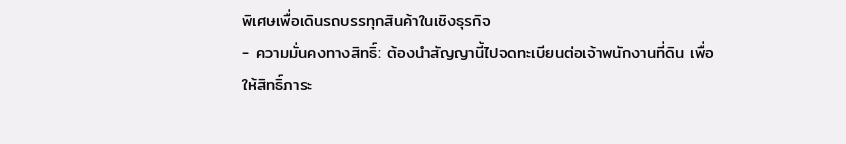พิเศษเพื่อเดินรถบรรทุกสินค้าในเชิงธุรกิจ
- ความมั่นคงทางสิทธิ์: ต้องนำสัญญานี้ไปจดทะเบียนต่อเจ้าพนักงานที่ดิน เพื่อให้สิทธิ์ภาระ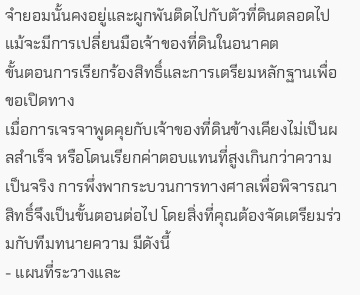จำยอมนั้นคงอยู่และผูกพันติดไปกับตัวที่ดินตลอดไป แม้จะมีการเปลี่ยนมือเจ้าของที่ดินในอนาคต
ขั้นตอนการเรียกร้องสิทธิ์และการเตรียมหลักฐานเพื่อขอเปิดทาง
เมื่อการเจรจาพูดคุยกับเจ้าของที่ดินข้างเคียงไม่เป็นผลสำเร็จ หรือโดนเรียกค่าตอบแทนที่สูงเกินกว่าความเป็นจริง การพึ่งพากระบวนการทางศาลเพื่อพิจารณาสิทธิ์จึงเป็นขั้นตอนต่อไป โดยสิ่งที่คุณต้องจัดเตรียมร่วมกับทีมทนายความ มีดังนี้
- แผนที่ระวางและ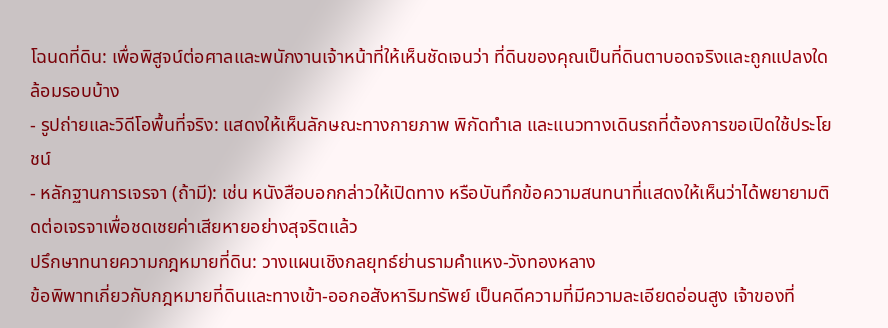โฉนดที่ดิน: เพื่อพิสูจน์ต่อศาลและพนักงานเจ้าหน้าที่ให้เห็นชัดเจนว่า ที่ดินของคุณเป็นที่ดินตาบอดจริงและถูกแปลงใดล้อมรอบบ้าง
- รูปถ่ายและวิดีโอพื้นที่จริง: แสดงให้เห็นลักษณะทางกายภาพ พิกัดทำเล และแนวทางเดินรถที่ต้องการขอเปิดใช้ประโยชน์
- หลักฐานการเจรจา (ถ้ามี): เช่น หนังสือบอกกล่าวให้เปิดทาง หรือบันทึกข้อความสนทนาที่แสดงให้เห็นว่าได้พยายามติดต่อเจรจาเพื่อชดเชยค่าเสียหายอย่างสุจริตแล้ว
ปรึกษาทนายความกฎหมายที่ดิน: วางแผนเชิงกลยุทธ์ย่านรามคำแหง-วังทองหลาง
ข้อพิพาทเกี่ยวกับกฎหมายที่ดินและทางเข้า-ออกอสังหาริมทรัพย์ เป็นคดีความที่มีความละเอียดอ่อนสูง เจ้าของที่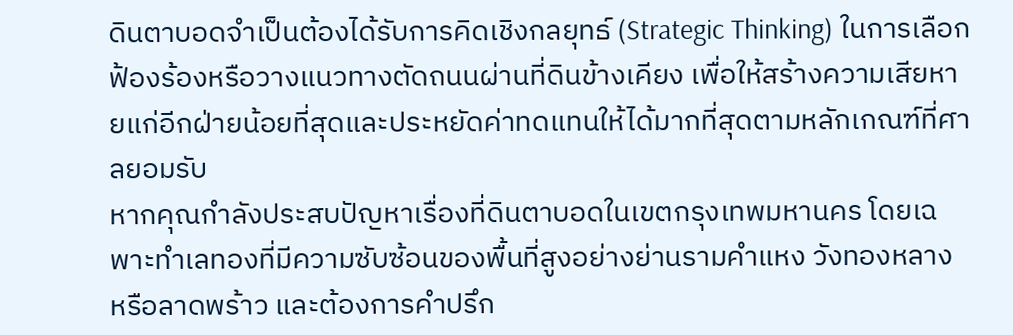ดินตาบอดจำเป็นต้องได้รับการคิดเชิงกลยุทธ์ (Strategic Thinking) ในการเลือกฟ้องร้องหรือวางแนวทางตัดถนนผ่านที่ดินข้างเคียง เพื่อให้สร้างความเสียหายแก่อีกฝ่ายน้อยที่สุดและประหยัดค่าทดแทนให้ได้มากที่สุดตามหลักเกณฑ์ที่ศาลยอมรับ
หากคุณกำลังประสบปัญหาเรื่องที่ดินตาบอดในเขตกรุงเทพมหานคร โดยเฉพาะทำเลทองที่มีความซับซ้อนของพื้นที่สูงอย่างย่านรามคำแหง วังทองหลาง หรือลาดพร้าว และต้องการคำปรึก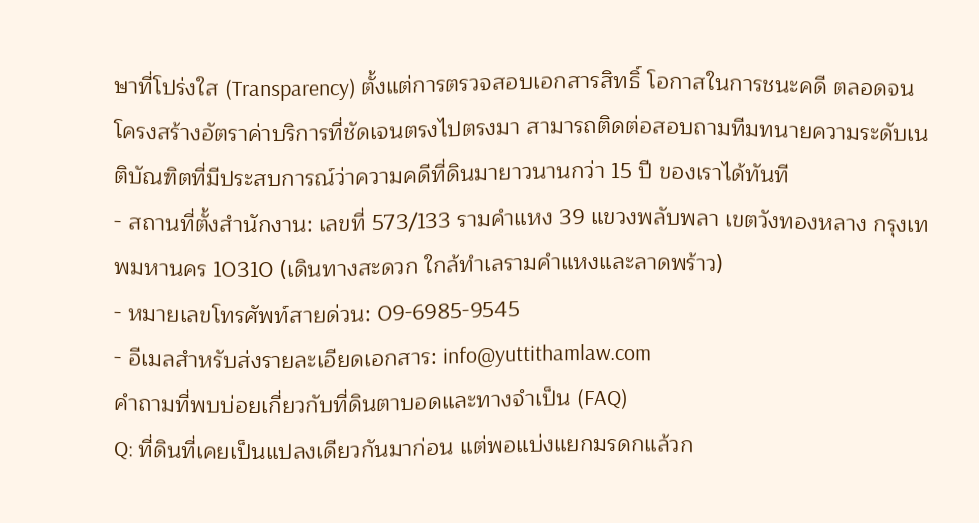ษาที่โปร่งใส (Transparency) ตั้งแต่การตรวจสอบเอกสารสิทธิ์ โอกาสในการชนะคดี ตลอดจนโครงสร้างอัตราค่าบริการที่ชัดเจนตรงไปตรงมา สามารถติดต่อสอบถามทีมทนายความระดับเนติบัณฑิตที่มีประสบการณ์ว่าความคดีที่ดินมายาวนานกว่า 15 ปี ของเราได้ทันที
- สถานที่ตั้งสำนักงาน: เลขที่ 573/133 รามคำแหง 39 แขวงพลับพลา เขตวังทองหลาง กรุงเทพมหานคร 10310 (เดินทางสะดวก ใกล้ทำเลรามคำแหงและลาดพร้าว)
- หมายเลขโทรศัพท์สายด่วน: 09-6985-9545
- อีเมลสำหรับส่งรายละเอียดเอกสาร: info@yuttithamlaw.com
คำถามที่พบบ่อยเกี่ยวกับที่ดินตาบอดและทางจำเป็น (FAQ)
Q: ที่ดินที่เคยเป็นแปลงเดียวกันมาก่อน แต่พอแบ่งแยกมรดกแล้วก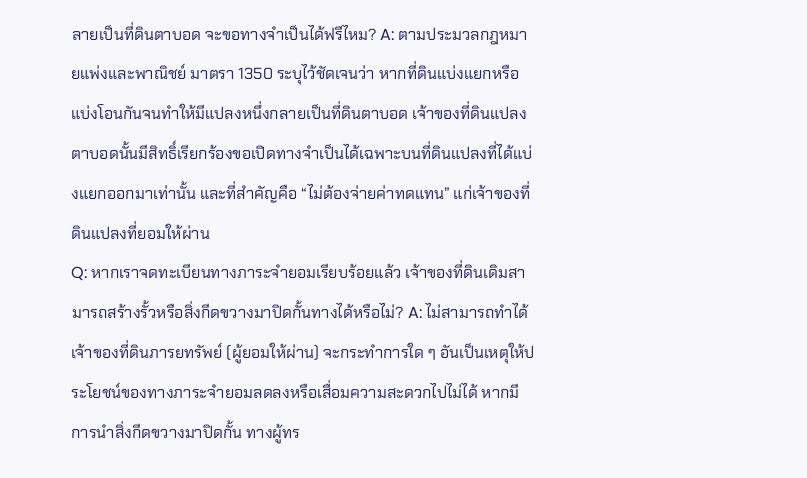ลายเป็นที่ดินตาบอด จะขอทางจำเป็นได้ฟรีไหม? A: ตามประมวลกฎหมายแพ่งและพาณิชย์ มาตรา 1350 ระบุไว้ชัดเจนว่า หากที่ดินแบ่งแยกหรือแบ่งโอนกันจนทำให้มีแปลงหนึ่งกลายเป็นที่ดินตาบอด เจ้าของที่ดินแปลงตาบอดนั้นมีสิทธิ์เรียกร้องขอเปิดทางจำเป็นได้เฉพาะบนที่ดินแปลงที่ได้แบ่งแยกออกมาเท่านั้น และที่สำคัญคือ “ไม่ต้องจ่ายค่าทดแทน” แก่เจ้าของที่ดินแปลงที่ยอมให้ผ่าน
Q: หากเราจดทะเบียนทางภาระจำยอมเรียบร้อยแล้ว เจ้าของที่ดินเดิมสามารถสร้างรั้วหรือสิ่งกีดขวางมาปิดกั้นทางได้หรือไม่? A: ไม่สามารถทำได้ เจ้าของที่ดินภารยทรัพย์ (ผู้ยอมให้ผ่าน) จะกระทำการใด ๆ อันเป็นเหตุให้ประโยชน์ของทางภาระจำยอมลดลงหรือเสื่อมความสะดวกไปไม่ได้ หากมีการนำสิ่งกีดขวางมาปิดกั้น ทางผู้ทร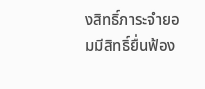งสิทธิ์ภาระจำยอมมีสิทธิ์ยื่นฟ้อง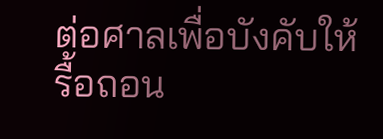ต่อศาลเพื่อบังคับให้รื้อถอน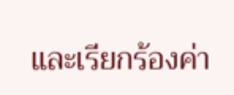และเรียกร้องค่า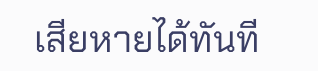เสียหายได้ทันที